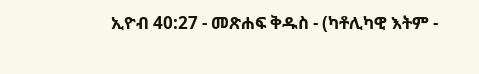ኢዮብ 40:27 - መጽሐፍ ቅዱስ - (ካቶሊካዊ እትም -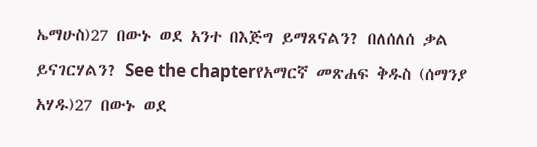ኤማሁስ)27 በውኑ ወደ አንተ በእጅግ ይማጸናልን? በለሰለሰ ቃል ይናገርሃልን? See the chapterየአማርኛ መጽሐፍ ቅዱስ (ሰማንያ አሃዱ)27 በውኑ ወደ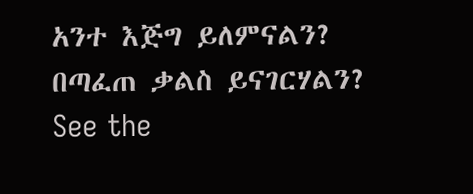አንተ እጅግ ይለምናልን? በጣፈጠ ቃልስ ይናገርሃልን? See the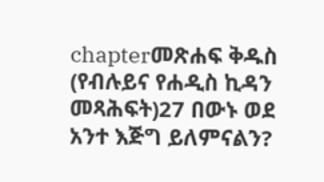chapterመጽሐፍ ቅዱስ (የብሉይና የሐዲስ ኪዳን መጻሕፍት)27 በውኑ ወደ አንተ እጅግ ይለምናልን?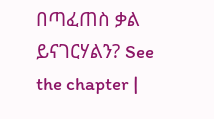በጣፈጠስ ቃል ይናገርሃልን? See the chapter |